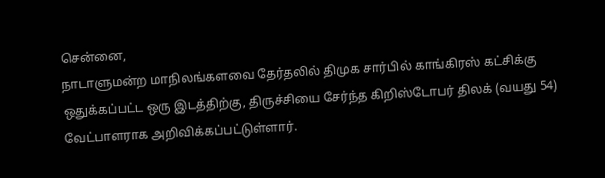சென்னை,
நாடாளுமன்ற மாநிலங்களவை தேர்தலில் திமுக சார்பில் காங்கிரஸ் கட்சிக்கு ஒதுக்கப்பட்ட ஒரு இடத்திற்கு, திருச்சியை சேர்ந்த கிறிஸ்டோபர் திலக் (வயது 54) வேட்பாளராக அறிவிக்கப்பட்டுள்ளார்.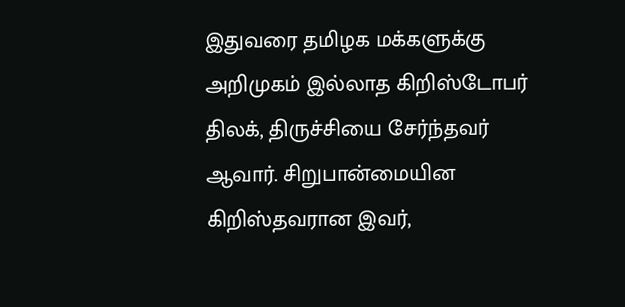இதுவரை தமிழக மக்களுக்கு அறிமுகம் இல்லாத கிறிஸ்டோபர் திலக், திருச்சியை சேர்ந்தவர் ஆவார். சிறுபான்மையின கிறிஸ்தவரான இவர்,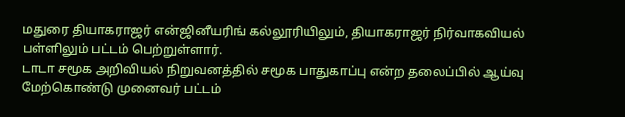மதுரை தியாகராஜர் என்ஜினீயரிங் கல்லூரியிலும், தியாகராஜர் நிர்வாகவியல் பள்ளிலும் பட்டம் பெற்றுள்ளார்.
டாடா சமூக அறிவியல் நிறுவனத்தில் சமூக பாதுகாப்பு என்ற தலைப்பில் ஆய்வு மேற்கொண்டு முனைவர் பட்டம்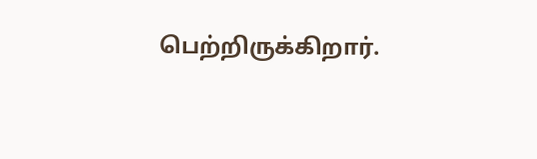பெற்றிருக்கிறார்.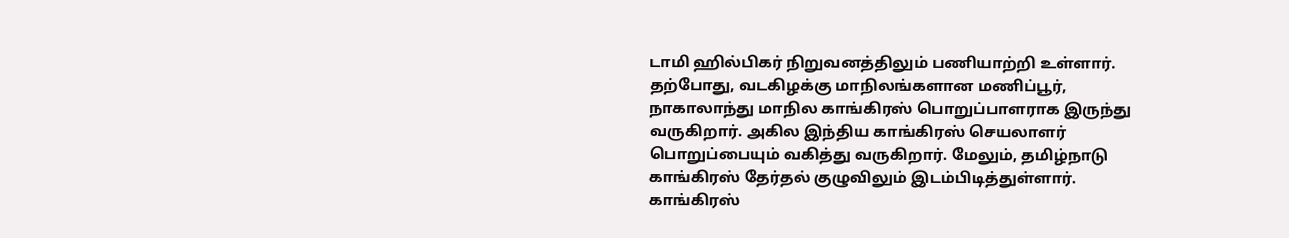டாமி ஹில்பிகர் நிறுவனத்திலும் பணியாற்றி உள்ளார். தற்போது, வடகிழக்கு மாநிலங்களான மணிப்பூர், நாகாலாந்து மாநில காங்கிரஸ் பொறுப்பாளராக இருந்து வருகிறார். அகில இந்திய காங்கிரஸ் செயலாளர் பொறுப்பையும் வகித்து வருகிறார். மேலும், தமிழ்நாடு காங்கிரஸ் தேர்தல் குழுவிலும் இடம்பிடித்துள்ளார்.
காங்கிரஸ்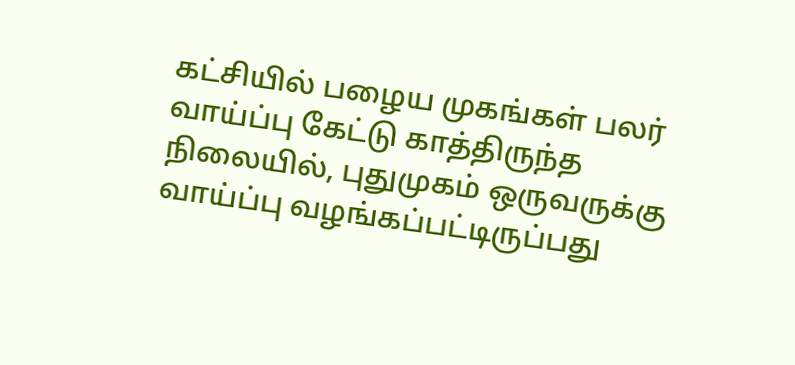கட்சியில் பழைய முகங்கள் பலர் வாய்ப்பு கேட்டு காத்திருந்த நிலையில், புதுமுகம் ஒருவருக்கு வாய்ப்பு வழங்கப்பட்டிருப்பது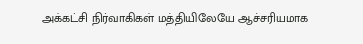அக்கட்சி நிர்வாகிகள் மத்தியிலேயே ஆச்சரியமாக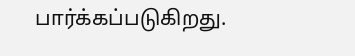பார்க்கப்படுகிறது.